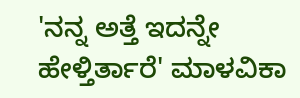'ನನ್ನ ಅತ್ತೆ ಇದನ್ನೇ ಹೇಳ್ತಿರ್ತಾರೆ' ಮಾಳವಿಕಾ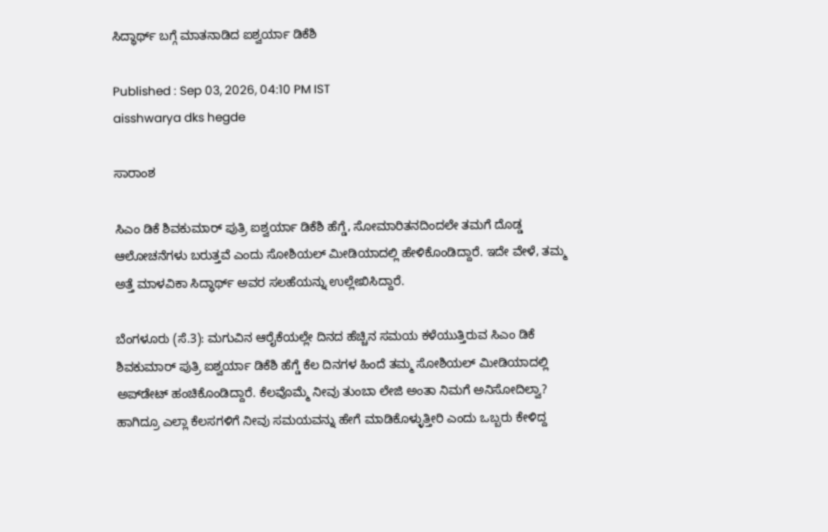ಸಿದ್ಧಾರ್ಥ್ ಬಗ್ಗೆ ಮಾತನಾಡಿದ ಐಶ್ವರ್ಯಾ ಡಿಕೆಶಿ

Published : Sep 03, 2026, 04:10 PM IST
aisshwarya dks hegde

ಸಾರಾಂಶ

ಸಿಎಂ ಡಿಕೆ ಶಿವಕುಮಾರ್‌ ಪುತ್ರಿ ಐಶ್ವರ್ಯಾ ಡಿಕೆಶಿ ಹೆಗ್ಡೆ, ಸೋಮಾರಿತನದಿಂದಲೇ ತಮಗೆ ದೊಡ್ಡ ಆಲೋಚನೆಗಳು ಬರುತ್ತವೆ ಎಂದು ಸೋಶಿಯಲ್‌ ಮೀಡಿಯಾದಲ್ಲಿ ಹೇಳಿಕೊಂಡಿದ್ದಾರೆ. ಇದೇ ವೇಳೆ, ತಮ್ಮ ಅತ್ತೆ ಮಾಳವಿಕಾ ಸಿದ್ಧಾರ್ಥ್‌ ಅವರ ಸಲಹೆಯನ್ನು ಉಲ್ಲೇಖಿಸಿದ್ದಾರೆ.

ಬೆಂಗಳೂರು (ಸೆ.3): ಮಗುವಿನ ಆರೈಕೆಯಲ್ಲೇ ದಿನದ ಹೆಚ್ಚಿನ ಸಮಯ ಕಳೆಯುತ್ತಿರುವ ಸಿಎಂ ಡಿಕೆ ಶಿವಕುಮಾರ್‌ ಪುತ್ರಿ ಐಶ್ವರ್ಯಾ ಡಿಕೆಶಿ ಹೆಗ್ಡೆ ಕೆಲ ದಿನಗಳ ಹಿಂದೆ ತಮ್ಮ ಸೋಶಿಯಲ್‌ ಮೀಡಿಯಾದಲ್ಲಿ ಅಪ್‌ಡೇಟ್‌ ಹಂಚಿಕೊಂಡಿದ್ದಾರೆ. ಕೆಲವೊಮ್ಮೆ ನೀವು ತುಂಬಾ ಲೇಜಿ ಅಂತಾ ನಿಮಗೆ ಅನಿಸೋದಿಲ್ವಾ? ಹಾಗಿದ್ರೂ ಎಲ್ಲಾ ಕೆಲಸಗಳಿಗೆ ನೀವು ಸಮಯವನ್ನು ಹೇಗೆ ಮಾಡಿಕೊಳ್ಳುತ್ತೀರಿ ಎಂದು ಒಬ್ಬರು ಕೇಳಿದ್ದ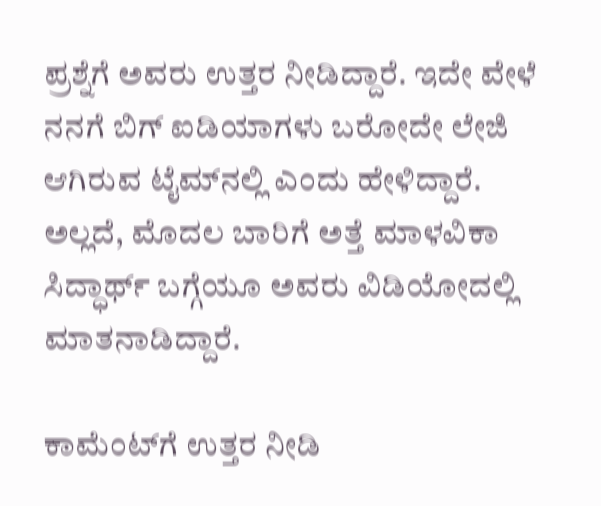ಪ್ರಶ್ನೆಗೆ ಅವರು ಉತ್ತರ ನೀಡಿದ್ದಾರೆ. ಇದೇ ವೇಳೆ ನನಗೆ ಬಿಗ್ ಐಡಿಯಾಗಳು ಬರೋದೇ ಲೇಜಿ ಆಗಿರುವ ಟೈಮ್‌ನಲ್ಲಿ ಎಂದು ಹೇಳಿದ್ದಾರೆ. ಅಲ್ಲದೆ, ಮೊದಲ ಬಾರಿಗೆ ಅತ್ತೆ ಮಾಳವಿಕಾ ಸಿದ್ಧಾರ್ಥ್‌ ಬಗ್ಗೆಯೂ ಅವರು ವಿಡಿಯೋದಲ್ಲಿ ಮಾತನಾಡಿದ್ದಾರೆ.

ಕಾಮೆಂಟ್‌ಗೆ ಉತ್ತರ ನೀಡಿ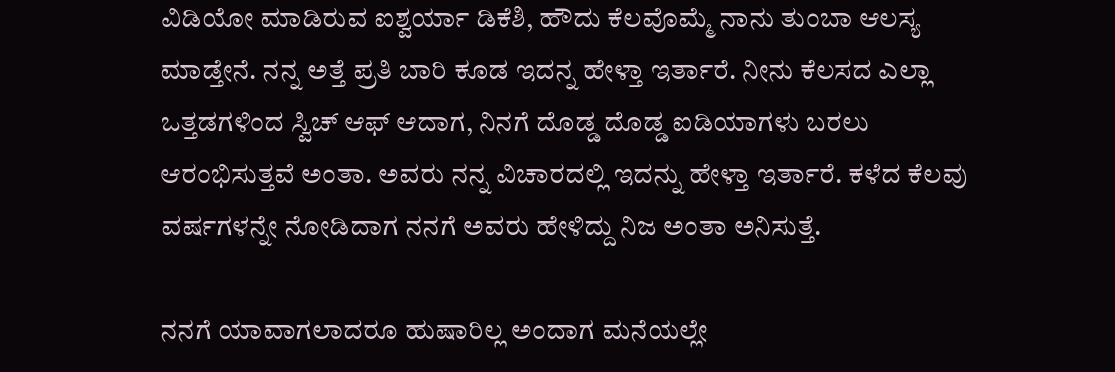ವಿಡಿಯೋ ಮಾಡಿರುವ ಐಶ್ವರ್ಯಾ ಡಿಕೆಶಿ, ಹೌದು ಕೆಲವೊಮ್ಮೆ ನಾನು ತುಂಬಾ ಆಲಸ್ಯ ಮಾಡ್ತೇನೆ. ನನ್ನ ಅತ್ತೆ ಪ್ರತಿ ಬಾರಿ ಕೂಡ ಇದನ್ನ ಹೇಳ್ತಾ ಇರ್ತಾರೆ. ನೀನು ಕೆಲಸದ ಎಲ್ಲಾ ಒತ್ತಡಗಳಿಂದ ಸ್ವಿಚ್‌ ಆಫ್‌ ಆದಾಗ, ನಿನಗೆ ದೊಡ್ಡ ದೊಡ್ಡ ಐಡಿಯಾಗಳು ಬರಲು ಆರಂಭಿಸುತ್ತವೆ ಅಂತಾ. ಅವರು ನನ್ನ ವಿಚಾರದಲ್ಲಿ ಇದನ್ನು ಹೇಳ್ತಾ ಇರ್ತಾರೆ. ಕಳೆದ ಕೆಲವು ವರ್ಷಗಳನ್ನೇ ನೋಡಿದಾಗ ನನಗೆ ಅವರು ಹೇಳಿದ್ದು ನಿಜ ಅಂತಾ ಅನಿಸುತ್ತೆ.

ನನಗೆ ಯಾವಾಗಲಾದರೂ ಹುಷಾರಿಲ್ಲ ಅಂದಾಗ ಮನೆಯಲ್ಲೇ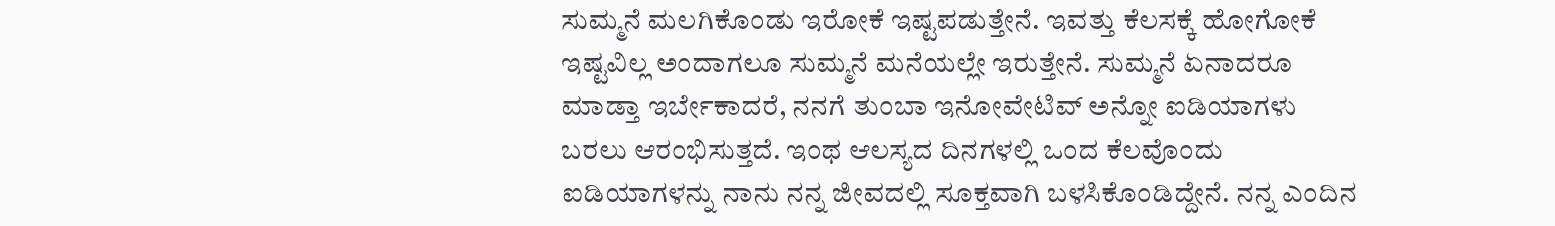ಸುಮ್ಮನೆ ಮಲಗಿಕೊಂಡು ಇರೋಕೆ ಇಷ್ಟಪಡುತ್ತೇನೆ. ಇವತ್ತು ಕೆಲಸಕ್ಕೆ ಹೋಗೋಕೆ ಇಷ್ಟವಿಲ್ಲ ಅಂದಾಗಲೂ ಸುಮ್ಮನೆ ಮನೆಯಲ್ಲೇ ಇರುತ್ತೇನೆ. ಸುಮ್ಮನೆ ಏನಾದರೂ ಮಾಡ್ತಾ ಇರ್ಬೇಕಾದರೆ, ನನಗೆ ತುಂಬಾ ಇನೋವೇಟಿವ್‌ ಅನ್ನೋ ಐಡಿಯಾಗಳು ಬರಲು ಆರಂಭಿಸುತ್ತದೆ. ಇಂಥ ಆಲಸ್ಯದ ದಿನಗಳಲ್ಲಿ ಒಂದ ಕೆಲವೊಂದು ಐಡಿಯಾಗಳನ್ನು ನಾನು ನನ್ನ ಜೀವದಲ್ಲಿ ಸೂಕ್ತವಾಗಿ ಬಳಸಿಕೊಂಡಿದ್ದೇನೆ. ನನ್ನ ಎಂದಿನ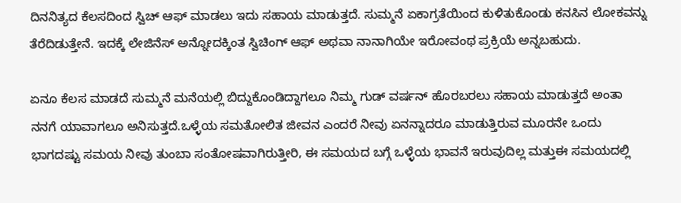ದಿನನಿತ್ಯದ ಕೆಲಸದಿಂದ ಸ್ವಿಚ್‌ ಆಫ್‌ ಮಾಡಲು ಇದು ಸಹಾಯ ಮಾಡುತ್ತದೆ. ಸುಮ್ಮನೆ ಏಕಾಗ್ರತೆಯಿಂದ ಕುಳಿತುಕೊಂಡು ಕನಸಿನ ಲೋಕವನ್ನು ತೆರೆದಿಡುತ್ತೇನೆ. ಇದಕ್ಕೆ ಲೇಜಿನೆಸ್‌ ಅನ್ನೋದಕ್ಕಿಂತ ಸ್ವಿಚಿಂಗ್‌ ಆಫ್‌ ಅಥವಾ ನಾನಾಗಿಯೇ ಇರೋವಂಥ ಪ್ರಕ್ರಿಯೆ ಅನ್ನಬಹುದು.

ಏನೂ ಕೆಲಸ ಮಾಡದೆ ಸುಮ್ಮನೆ ಮನೆಯಲ್ಲಿ ಬಿದ್ದುಕೊಂಡಿದ್ದಾಗಲೂ ನಿಮ್ಮ ಗುಡ್‌ ವರ್ಷನ್‌ ಹೊರಬರಲು ಸಹಾಯ ಮಾಡುತ್ತದೆ ಅಂತಾ ನನಗೆ ಯಾವಾಗಲೂ ಅನಿಸುತ್ತದೆ.ಒಳ್ಳೆಯ ಸಮತೋಲಿತ ಜೀವನ ಎಂದರೆ ನೀವು ಏನನ್ನಾದರೂ ಮಾಡುತ್ತಿರುವ ಮೂರನೇ ಒಂದು ಭಾಗದಷ್ಟು ಸಮಯ ನೀವು ತುಂಬಾ ಸಂತೋಷವಾಗಿರುತ್ತೀರಿ, ಈ ಸಮಯದ ಬಗ್ಗೆ ಒಳ್ಳೆಯ ಭಾವನೆ ಇರುವುದಿಲ್ಲ ಮತ್ತುಈ ಸಮಯದಲ್ಲಿ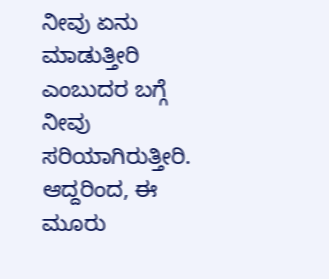ನೀವು ಏನು ಮಾಡುತ್ತೀರಿ ಎಂಬುದರ ಬಗ್ಗೆ ನೀವು ಸರಿಯಾಗಿರುತ್ತೀರಿ. ಆದ್ದರಿಂದ, ಈ ಮೂರು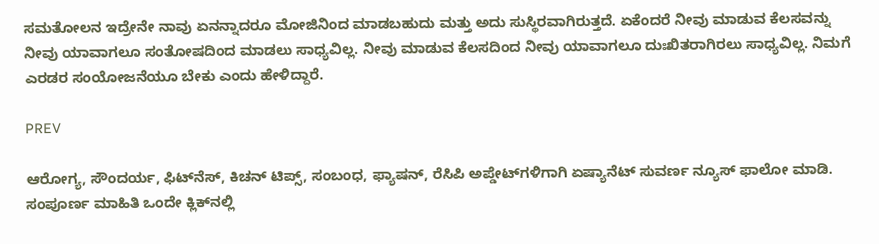ಸಮತೋಲನ ಇದ್ರೇನೇ ನಾವು ಏನನ್ನಾದರೂ ಮೋಜಿನಿಂದ ಮಾಡಬಹುದು ಮತ್ತು ಅದು ಸುಸ್ಥಿರವಾಗಿರುತ್ತದೆ. ಏಕೆಂದರೆ ನೀವು ಮಾಡುವ ಕೆಲಸವನ್ನು ನೀವು ಯಾವಾಗಲೂ ಸಂತೋಷದಿಂದ ಮಾಡಲು ಸಾಧ್ಯವಿಲ್ಲ. ನೀವು ಮಾಡುವ ಕೆಲಸದಿಂದ ನೀವು ಯಾವಾಗಲೂ ದುಃಖಿತರಾಗಿರಲು ಸಾಧ್ಯವಿಲ್ಲ. ನಿಮಗೆ ಎರಡರ ಸಂಯೋಜನೆಯೂ ಬೇಕು ಎಂದು ಹೇಳಿದ್ದಾರೆ.

PREV

ಆರೋಗ್ಯ, ಸೌಂದರ್ಯ, ಫಿಟ್‌ನೆಸ್, ಕಿಚನ್ ಟಿಪ್ಸ್‌, ಸಂಬಂಧ, ಫ್ಯಾಷನ್, ರೆಸಿಪಿ ಅಪ್ಡೇಟ್‌ಗಳಿಗಾಗಿ ಏಷ್ಯಾನೆಟ್ ಸುವರ್ಣ ನ್ಯೂಸ್‌ ಫಾಲೋ ಮಾಡಿ. ಸಂಪೂರ್ಣ ಮಾಹಿತಿ ಒಂದೇ ಕ್ಲಿಕ್‌ನಲ್ಲಿ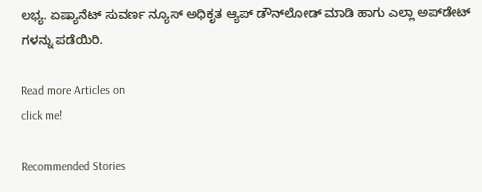ಲಭ್ಯ. ಏಷ್ಯಾನೆಟ್ ಸುವರ್ಣ ನ್ಯೂಸ್ ಅಧಿಕೃತ ಆ್ಯಪ್ ಡೌನ್‌ಲೋಡ್ ಮಾಡಿ ಹಾಗು ಎಲ್ಲಾ ಅಪ್‌ಡೇಟ್ ಗಳನ್ನು ಪಡೆಯಿರಿ.

Read more Articles on
click me!

Recommended Stories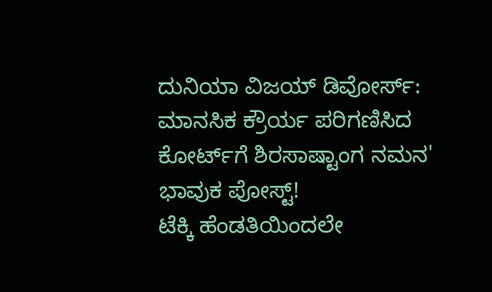ದುನಿಯಾ ವಿಜಯ್ ಡಿವೋರ್ಸ್: ಮಾನಸಿಕ ಕ್ರೌರ್ಯ ಪರಿಗಣಿಸಿದ ಕೋರ್ಟ್‌ಗೆ ಶಿರಸಾಷ್ಟಾಂಗ ನಮನ' ಭಾವುಕ ಪೋಸ್ಟ್!
ಟೆಕ್ಕಿ ಹೆಂಡತಿಯಿಂದಲೇ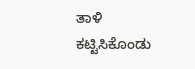ತಾಳಿ ಕಟ್ಟಿಸಿಕೊಂಡು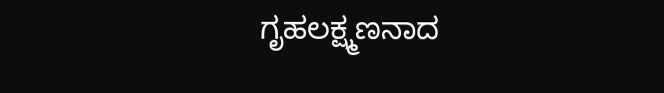ಗೃಹಲಕ್ಷ್ಮಣನಾದ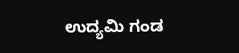ಉದ್ಯಮಿ ಗಂಡ